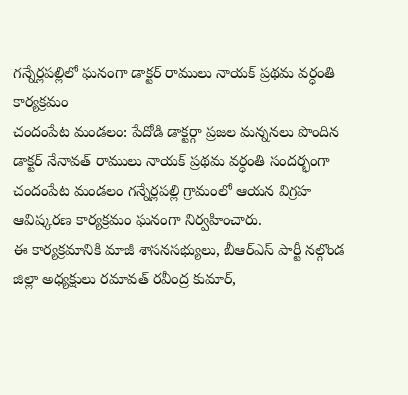గన్నేర్లపల్లిలో ఘనంగా డాక్టర్ రాములు నాయక్ ప్రథమ వర్ధంతి కార్యక్రమం
చందంపేట మండలం: పేదోడి డాక్టర్గా ప్రజల మన్ననలు పొందిన డాక్టర్ నేనావత్ రాములు నాయక్ ప్రథమ వర్ధంతి సందర్భంగా చందంపేట మండలం గన్నేర్లపల్లి గ్రామంలో ఆయన విగ్రహ ఆవిష్కరణ కార్యక్రమం ఘనంగా నిర్వహించారు.
ఈ కార్యక్రమానికి మాజీ శాసనసభ్యులు, బీఆర్ఎస్ పార్టీ నల్గొండ జిల్లా అధ్యక్షులు రమావత్ రవీంద్ర కుమార్,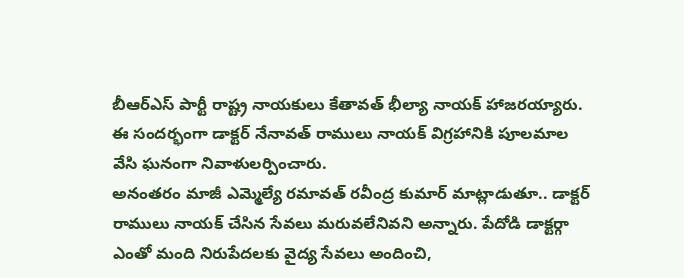బీఆర్ఎస్ పార్టీ రాష్ట్ర నాయకులు కేతావత్ భీల్యా నాయక్ హాజరయ్యారు. ఈ సందర్భంగా డాక్టర్ నేనావత్ రాములు నాయక్ విగ్రహానికి పూలమాల వేసి ఘనంగా నివాళులర్పించారు.
అనంతరం మాజీ ఎమ్మెల్యే రమావత్ రవీంద్ర కుమార్ మాట్లాడుతూ.. డాక్టర్ రాములు నాయక్ చేసిన సేవలు మరువలేనివని అన్నారు. పేదోడి డాక్టర్గా ఎంతో మంది నిరుపేదలకు వైద్య సేవలు అందించి,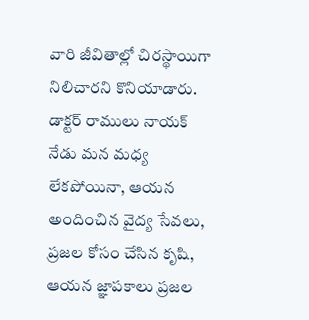వారి జీవితాల్లో చిరస్థాయిగా నిలిచారని కొనియాడారు.
డాక్టర్ రాములు నాయక్ నేడు మన మధ్య లేకపోయినా, ఆయన అందించిన వైద్య సేవలు, ప్రజల కోసం చేసిన కృషి, ఆయన జ్ఞాపకాలు ప్రజల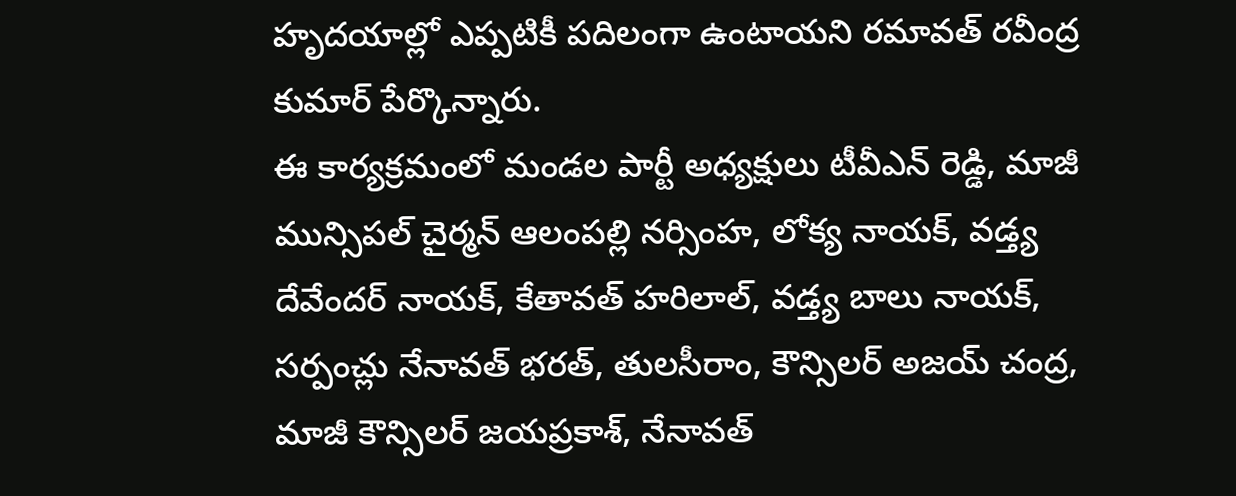హృదయాల్లో ఎప్పటికీ పదిలంగా ఉంటాయని రమావత్ రవీంద్ర కుమార్ పేర్కొన్నారు.
ఈ కార్యక్రమంలో మండల పార్టీ అధ్యక్షులు టీవీఎన్ రెడ్డి, మాజీ మున్సిపల్ చైర్మన్ ఆలంపల్లి నర్సింహ, లోక్య నాయక్, వడ్త్య దేవేందర్ నాయక్, కేతావత్ హరిలాల్, వడ్త్య బాలు నాయక్, సర్పంచ్లు నేనావత్ భరత్, తులసీరాం, కౌన్సిలర్ అజయ్ చంద్ర, మాజీ కౌన్సిలర్ జయప్రకాశ్, నేనావత్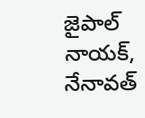జైపాల్ నాయక్, నేనావత్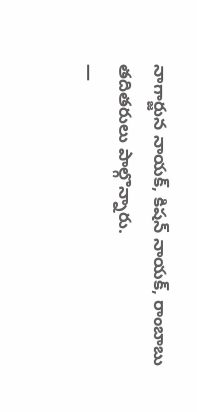నాగార్జున నాయక్, కిషన్ నాయక్, రాంబాబు తదితరులు పాల్గొన్నారు.
—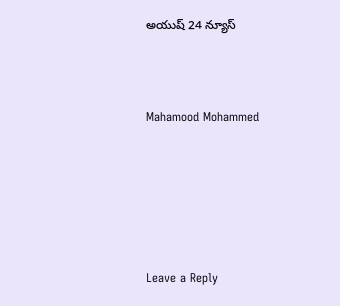అయుష్ 24 న్యూస్



Mahamood Mohammed






Leave a Reply